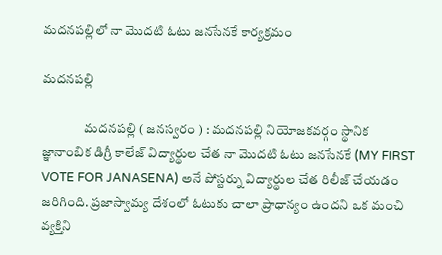మదనపల్లిలో నా మొదటి ఓటు జనసేనకే కార్యక్రమం

మదనపల్లి

                మదనపల్లి ( జనస్వరం ) : మదనపల్లి నియోజకవర్గం స్థానిక జ్ఞానాంబిక డిగ్రీ కాలేజ్ విద్యార్థుల చేత నా మొదటి ఓటు జనసేనకే (MY FIRST VOTE FOR JANASENA) అనే పోస్టర్ను విద్యార్థుల చేత రిలీజ్ చేయడం జరిగింది. ప్రజాస్వామ్య దేశంలో ఓటుకు చాలా ప్రాధాన్యం ఉందని ఒక మంచి వ్యక్తిని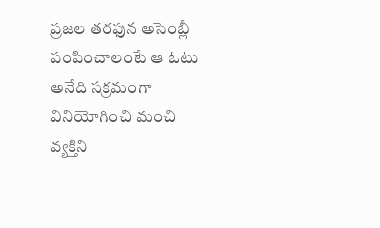ప్రజల తరఫున అసెంబ్లీ పంపించాలంటే ఆ ఓటు అనేది సక్రమంగా వినియోగించి మంచి వ్యక్తిని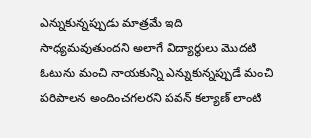ఎన్నుకున్నప్పుడు మాత్రమే ఇది సాధ్యమవుతుందని అలాగే విద్యార్థులు మొదటి ఓటును మంచి నాయకున్ని ఎన్నుకున్నప్పుడే మంచి పరిపాలన అందించగలరని పవన్ కల్యాణ్ లాంటి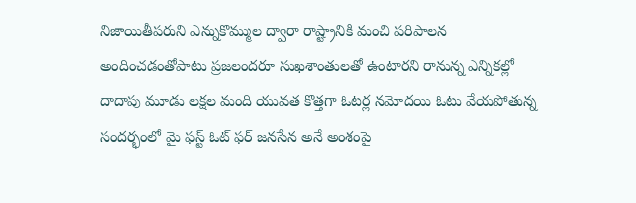నిజాయితీపరుని ఎన్నుకొమ్ముల ద్వారా రాష్ట్రానికి మంచి పరిపాలన అందించడంతోపాటు ప్రజలందరూ సుఖశాంతులతో ఉంటారని రానున్న ఎన్నికల్లో దాదాపు మూడు లక్షల మంది యువత కొత్తగా ఓటర్ల నమోదయి ఓటు వేయపోతున్న సందర్భంలో మై ఫస్ట్ ఓట్ ఫర్ జనసేన అనే అంశంపై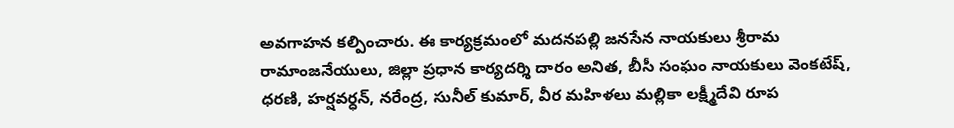అవగాహన కల్పించారు. ఈ కార్యక్రమంలో మదనపల్లి జనసేన నాయకులు శ్రీరామ రామాంజనేయులు, జిల్లా ప్రధాన కార్యదర్శి దారం అనిత, బీసీ సంఘం నాయకులు వెంకటేష్, ధరణి, హర్షవర్ధన్, నరేంద్ర, సునీల్ కుమార్, వీర మహిళలు మల్లికా లక్ష్మీదేవి రూప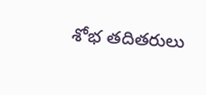శోభ తదితరులు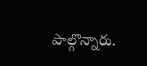పాల్గొన్నారు.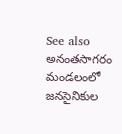See also  అనంతసాగరం మండలంలో జనసైనికుల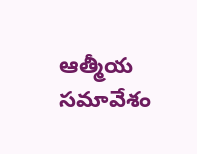ఆత్మీయ సమావేశం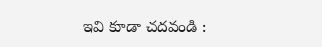ఇవి కూడా చదవండి :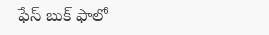ఫేస్ బుక్ ఫాలో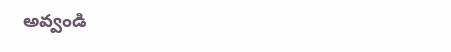అవ్వండి